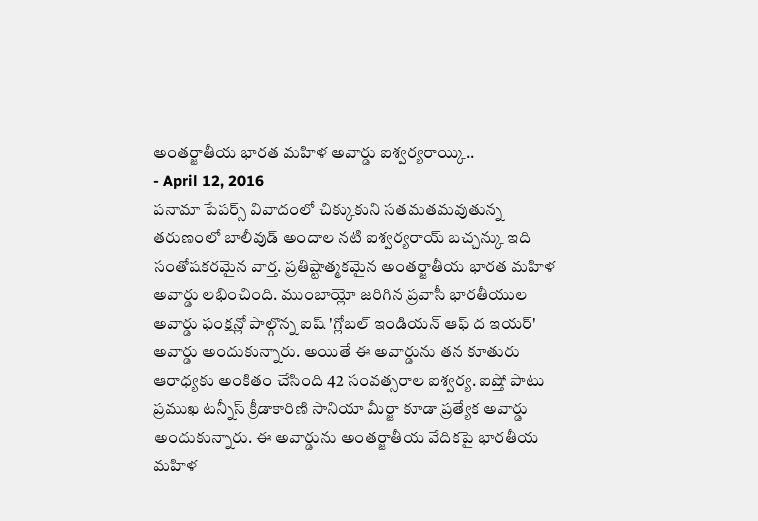అంతర్జాతీయ భారత మహిళ అవార్డు ఐశ్వర్యరాయ్కి..
- April 12, 2016
పనామా పేపర్స్ వివాదంలో చిక్కుకుని సతమతమవుతున్న తరుణంలో బాలీవుడ్ అందాల నటి ఐశ్వర్యరాయ్ బచ్చన్కు ఇది సంతోషకరమైన వార్త. ప్రతిష్టాత్మకమైన అంతర్జాతీయ భారత మహిళ అవార్డు లభించింది. ముంబాయ్లో జరిగిన ప్రవాసీ భారతీయుల అవార్డు ఫంక్షన్లో పాల్గొన్న ఐష్ 'గ్లోబల్ ఇండియన్ ఆఫ్ ద ఇయర్' అవార్డు అందుకున్నారు. అయితే ఈ అవార్డును తన కూతురు ఆరాధ్యకు అంకితం చేసింది 42 సంవత్సరాల ఐశ్వర్య. ఐష్తో పాటు ప్రముఖ టన్నీస్ క్రీడాకారిణి సానియా మీర్జా కూడా ప్రత్యేక అవార్డు అందుకున్నారు. ఈ అవార్డును అంతర్జాతీయ వేదికపై భారతీయ మహిళ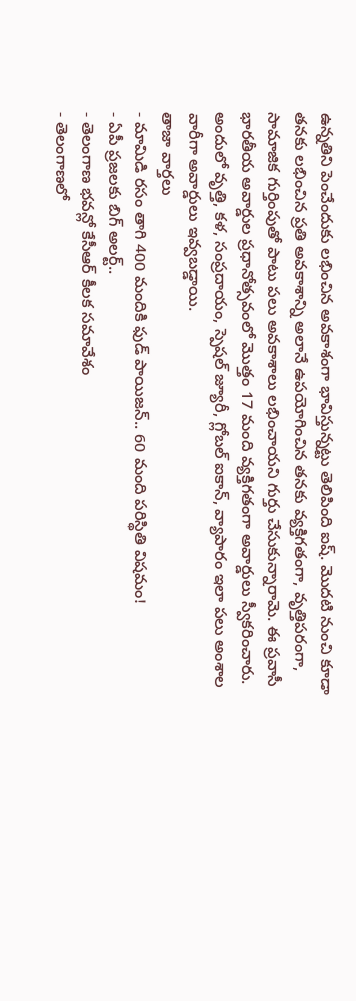ఉన్నతిని పెంచేందుకు లభించిన అవకాశంగా భావిస్తున్నట్టు తెలిపింది ఐష్. మొదటి నుంచి కూడా తనకు లభించిన ప్రతి అవకాశాన్ని అలానే ఉపయోగించిన తనకు వ్యక్తిగతంగా, వృత్తిపరంగా, సామాజిక గుర్తింపుతో పాటు పలు అవకాశాలు లభించాయని గుర్తు చేసుకున్నారామె. ఈ ప్రవాసీ భారతీయ అవార్డుల ప్రధానోత్సవంలో మొత్తం 17 మంది వ్యక్తిగతంగా అవార్డులు స్వీకరించారు. అందులో వృత్తి, కళ, సంప్రదాయం, స్పెషల్ జ్యూరీ, గ్లోబల్ ఐకాన్, వ్యాపారం ఇలా పలు అంశాల వారీగా అవార్డులు ఇవ్వబడ్డాయి.
తాజా వార్తలు
- మామిడి రసం తాగి 400 మందికి ఫుడ్ పాయిజన్.. 60 మంది పరిస్థితి విషమం!
- ఏపీ ప్రజలకు బిగ్ అలర్ట్..
- తెలంగాణ భవన్లో కేసీఆర్ కీలక సమావేశం
- తెలంగాణలో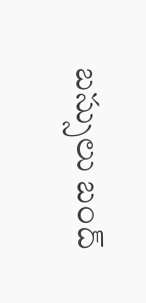బస్సులు బంద్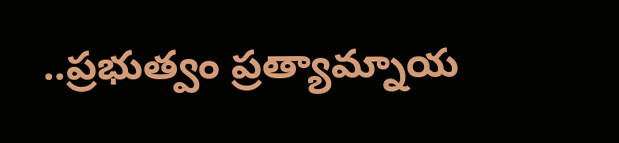..ప్రభుత్వం ప్రత్యామ్నాయ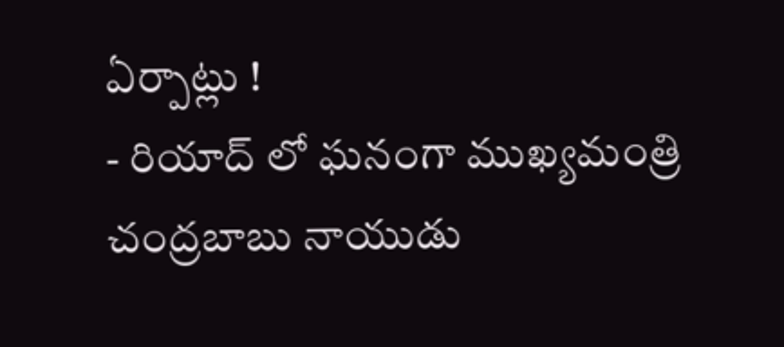ఏర్పాట్లు !
- రియాద్ లో ఘనంగా ముఖ్యమంత్రి చంద్రబాబు నాయుడు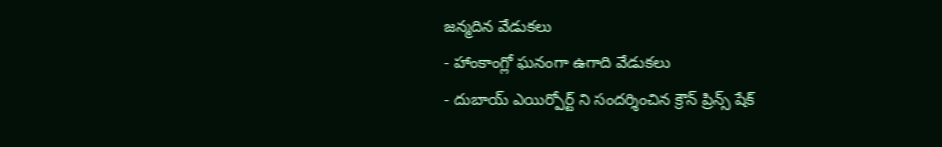జన్మదిన వేడుకలు
- హాంకాంగ్లో ఘనంగా ఉగాది వేడుకలు
- దుబాయ్ ఎయిర్పోర్ట్ ని సందర్శించిన క్రౌన్ ప్రిన్స్ షేక్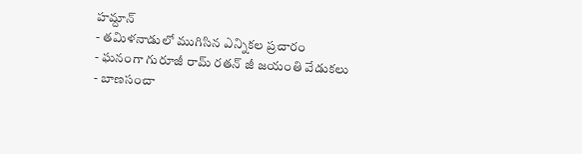హమ్దాన్
- తమిళనాడులో ముగిసిన ఎన్నికల ప్రచారం
- ఘనంగా గురూజీ రామ్ రతన్ జీ జయంతి వేడుకలు
- బాణసంచా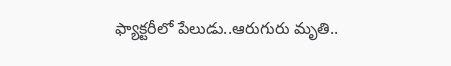ఫ్యాక్టరీలో పేలుడు..ఆరుగురు మృతి..